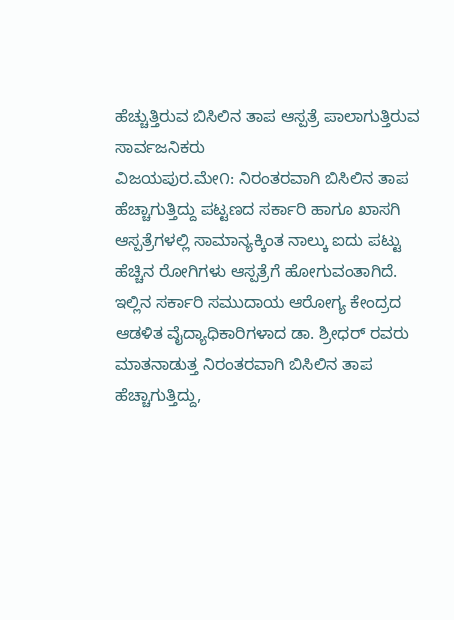ಹೆಚ್ಚುತ್ತಿರುವ ಬಿಸಿಲಿನ ತಾಪ ಆಸ್ಪತ್ರೆ ಪಾಲಾಗುತ್ತಿರುವ ಸಾರ್ವಜನಿಕರು
ವಿಜಯಪುರ.ಮೇ೧: ನಿರಂತರವಾಗಿ ಬಿಸಿಲಿನ ತಾಪ ಹೆಚ್ಚಾಗುತ್ತಿದ್ದು ಪಟ್ಟಣದ ಸರ್ಕಾರಿ ಹಾಗೂ ಖಾಸಗಿ ಆಸ್ಪತ್ರೆಗಳಲ್ಲಿ ಸಾಮಾನ್ಯಕ್ಕಿಂತ ನಾಲ್ಕು ಐದು ಪಟ್ಟು ಹೆಚ್ಚಿನ ರೋಗಿಗಳು ಆಸ್ಪತ್ರೆಗೆ ಹೋಗುವಂತಾಗಿದೆ.
ಇಲ್ಲಿನ ಸರ್ಕಾರಿ ಸಮುದಾಯ ಆರೋಗ್ಯ ಕೇಂದ್ರದ ಆಡಳಿತ ವೈದ್ಯಾಧಿಕಾರಿಗಳಾದ ಡಾ. ಶ್ರೀಧರ್ ರವರು ಮಾತನಾಡುತ್ತ ನಿರಂತರವಾಗಿ ಬಿಸಿಲಿನ ತಾಪ ಹೆಚ್ಚಾಗುತ್ತಿದ್ದು,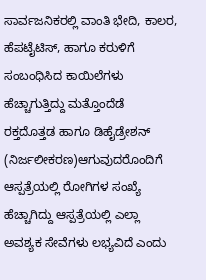ಸಾರ್ವಜನಿಕರಲ್ಲಿ ವಾಂತಿ ಭೇದಿ, ಕಾಲರ, ಹೆಪಟೈಟಿಸ್, ಹಾಗೂ ಕರುಳಿಗೆ ಸಂಬಂಧಿಸಿದ ಕಾಯಿಲೆಗಳು ಹೆಚ್ಚಾಗುತ್ತಿದ್ದು ಮತ್ತೊಂದೆಡೆ ರಕ್ತದೊತ್ತಡ ಹಾಗೂ ಡಿಹೈಡ್ರೇಶನ್ (ನಿರ್ಜಲೀಕರಣ)ಆಗುವುದರೊಂದಿಗೆ ಆಸ್ಪತ್ರೆಯಲ್ಲಿ ರೋಗಿಗಳ ಸಂಖ್ಯೆ ಹೆಚ್ಚಾಗಿದ್ದು ಆಸ್ಪತ್ರೆಯಲ್ಲಿ ಎಲ್ಲಾ ಅವಶ್ಯಕ ಸೇವೆಗಳು ಲಭ್ಯವಿದೆ ಎಂದು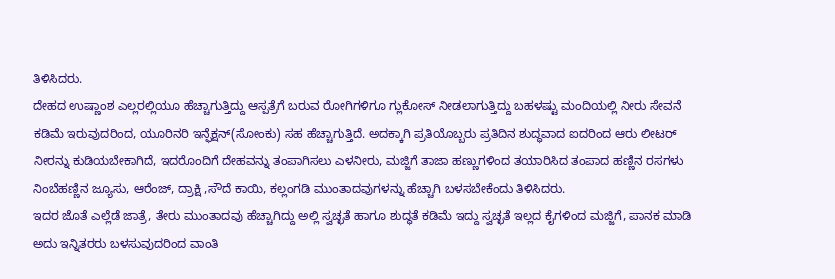ತಿಳಿಸಿದರು.
ದೇಹದ ಉಷ್ಣಾಂಶ ಎಲ್ಲರಲ್ಲಿಯೂ ಹೆಚ್ಚಾಗುತ್ತಿದ್ದು ಆಸ್ಪತ್ರೆಗೆ ಬರುವ ರೋಗಿಗಳಿಗೂ ಗ್ಲುಕೋಸ್ ನೀಡಲಾಗುತ್ತಿದ್ದು ಬಹಳಷ್ಟು ಮಂದಿಯಲ್ಲಿ ನೀರು ಸೇವನೆ ಕಡಿಮೆ ಇರುವುದರಿಂದ, ಯೂರಿನರಿ ಇನ್ಫೆಕ್ಷನ್(ಸೋಂಕು) ಸಹ ಹೆಚ್ಚಾಗುತ್ತಿದೆ. ಅದಕ್ಕಾಗಿ ಪ್ರತಿಯೊಬ್ಬರು ಪ್ರತಿದಿನ ಶುದ್ಧವಾದ ಐದರಿಂದ ಆರು ಲೀಟರ್ ನೀರನ್ನು ಕುಡಿಯಬೇಕಾಗಿದೆ, ಇದರೊಂದಿಗೆ ದೇಹವನ್ನು ತಂಪಾಗಿಸಲು ಎಳನೀರು, ಮಜ್ಜಿಗೆ ತಾಜಾ ಹಣ್ಣುಗಳಿಂದ ತಯಾರಿಸಿದ ತಂಪಾದ ಹಣ್ಣಿನ ರಸಗಳು ನಿಂಬೆಹಣ್ಣಿನ ಜ್ಯೂಸು, ಆರೆಂಜ್, ದ್ರಾಕ್ಷಿ ,ಸೌದೆ ಕಾಯಿ, ಕಲ್ಲಂಗಡಿ ಮುಂತಾದವುಗಳನ್ನು ಹೆಚ್ಚಾಗಿ ಬಳಸಬೇಕೆಂದು ತಿಳಿಸಿದರು.
ಇದರ ಜೊತೆ ಎಲ್ಲೆಡೆ ಜಾತ್ರೆ, ತೇರು ಮುಂತಾದವು ಹೆಚ್ಚಾಗಿದ್ದು ಅಲ್ಲಿ ಸ್ವಚ್ಛತೆ ಹಾಗೂ ಶುದ್ಧತೆ ಕಡಿಮೆ ಇದ್ದು ಸ್ವಚ್ಛತೆ ಇಲ್ಲದ ಕೈಗಳಿಂದ ಮಜ್ಜಿಗೆ, ಪಾನಕ ಮಾಡಿ ಅದು ಇನ್ನಿತರರು ಬಳಸುವುದರಿಂದ ವಾಂತಿ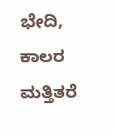ಭೇದಿ, ಕಾಲರ ಮತ್ತಿತರೆ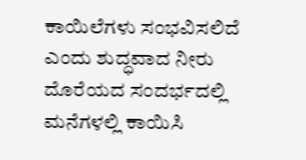ಕಾಯಿಲೆಗಳು ಸಂಭವಿಸಲಿದೆ ಎಂದು ಶುದ್ಧವಾದ ನೀರು ದೊರೆಯದ ಸಂದರ್ಭದಲ್ಲಿ ಮನೆಗಳಲ್ಲಿ ಕಾಯಿಸಿ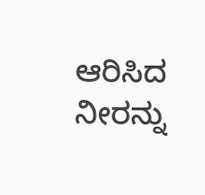ಆರಿಸಿದ ನೀರನ್ನು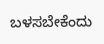ಬಳಸಬೇಕೆಂದು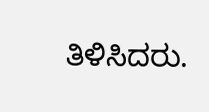ತಿಳಿಸಿದರು.